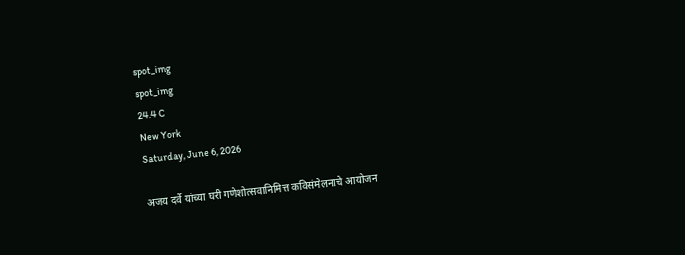spot_img
spot_img
24.4 C
New York
Saturday, June 6, 2026

अजय दर्वे यांच्या घरी गणेशोत्सवानिमित्त कविसंमेलनाचे आयोजन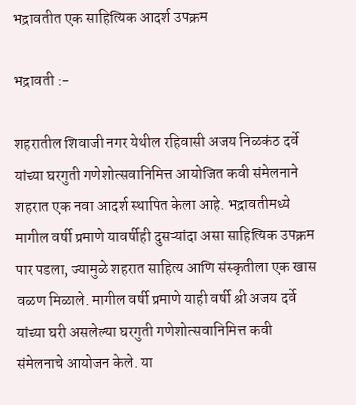भद्रावतीत एक साहित्यिक आदर्श उपक्रम

भद्रावती :-

शहरातील शिवाजी नगर येथील रहिवासी अजय निळकंठ दर्वे यांच्या घरगुती गणेशोत्सवानिमित्त आयोजित कवी संमेलनाने शहरात एक नवा आदर्श स्थापित केला आहे. भद्रावतीमध्ये मागील वर्षी प्रमाणे यावर्षीही दुसऱ्यांदा असा साहित्यिक उपक्रम पार पडला, ज्यामुळे शहरात साहित्य आणि संस्कृतीला एक खास वळण मिळाले. मागील वर्षी प्रमाणे याही वर्षी श्री अजय दर्वे यांच्या घरी असलेल्या घरगुती गणेशोत्सवानिमित्त कवी संमेलनाचे आयोजन केले. या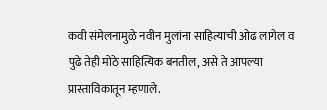कवी संमेलनामुळे नवीन मुलांना साहित्याची ओढ लागेल व पुढे तेही मोठे साहित्यिक बनतील, असे ते आपल्या प्रास्ताविकातून म्हणाले.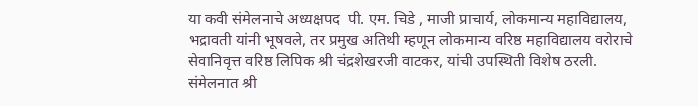या कवी संमेलनाचे अध्यक्षपद  पी. एम. चिडे , माजी प्राचार्य, लोकमान्य महाविद्यालय, भद्रावती यांनी भूषवले, तर प्रमुख अतिथी म्हणून लोकमान्य वरिष्ठ महाविद्यालय वरोराचे सेवानिवृत्त वरिष्ठ लिपिक श्री चंद्रशेखरजी वाटकर, यांची उपस्थिती विशेष ठरली. संमेलनात श्री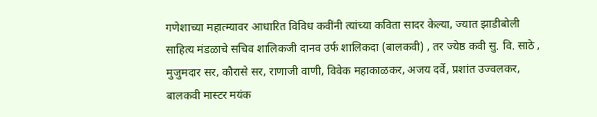गणेशाच्या महात्म्यावर आधारित विविध कवींनी त्यांच्या कविता सादर केल्या, ज्यात झाडीबोली साहित्य मंडळाचे सचिव शालिकजी दानव उर्फ शालिकदा (बालकवी) , तर ज्येष्ठ कवी सु. वि. साठे , मुजुमदार सर, कौरासे सर, राणाजी वाणी, विवेक महाकाळकर, अजय दर्वे, प्रशांत उज्वलकर, बालकवी मास्टर मयंक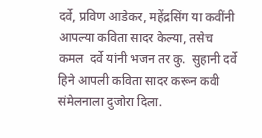दर्वे, प्रविण आडेकर, महेंद्रसिंग या कवींनी आपल्या कविता सादर केल्या, तसेच कमल  दर्वे यांनी भजन तर कु.  सुहानी दर्वे हिने आपली कविता सादर करून कवी संमेलनाला दुजोरा दिला.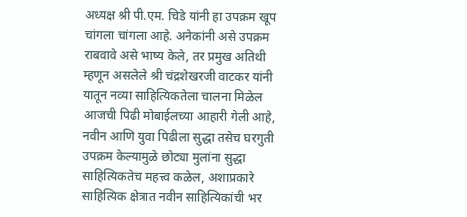अध्यक्ष श्री पी.एम. चिडे यांनी हा उपक्रम खूप चांगला चांगला आहे. अनेकांनी असे उपक्रम राबवावे असे भाष्य केले, तर प्रमुख अतिथी म्हणून असलेले श्री चंद्रशेखरजी वाटकर यांनी यातून नव्या साहित्यिकतेला चालना मिळेल आजची पिढी मोबाईलच्या आहारी गेली आहे, नवीन आणि युवा पिढीला सुद्धा तसेच घरगुती उपक्रम केल्यामुळे छोट्या मुलांना सुद्धा साहित्यिकतेच महत्त्व कळेल, अशाप्रकारे साहित्यिक क्षेत्रात नवीन साहित्यिकांची भर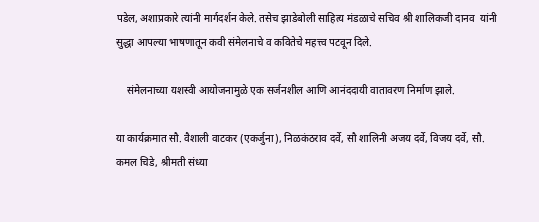पडेल, अशाप्रकारे त्यांनी मार्गदर्शन केले. तसेच झाडेबोली साहित्य मंडळाचे सचिव श्री शालिकजी दानव  यांनी सुद्धा आपल्या भाषणातून कवी संमेलनाचे व कवितेचे महत्त्व पटवून दिले.

    संमेलनाच्या यशस्वी आयोजनामुळे एक सर्जनशील आणि आनंददायी वातावरण निर्माण झाले.

या कार्यक्रमात सौ. वैशाली वाटकर (एकर्जुना), निळकंठराव दर्वे, सौ शालिनी अजय दर्वे, विजय दर्वे, सौ. कमल चिडे, श्रीमती संध्या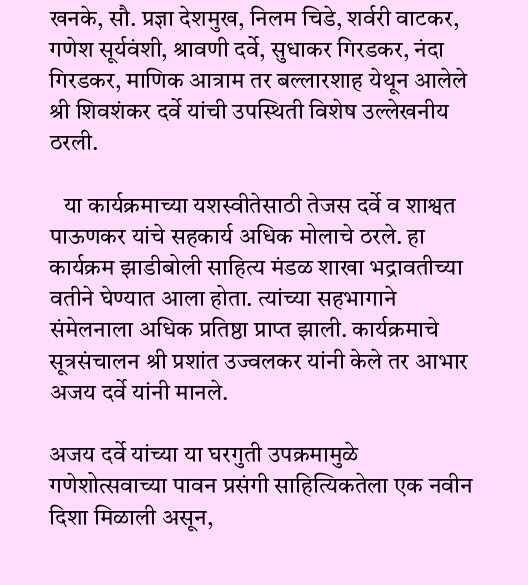खनके, सौ. प्रज्ञा देशमुख, निलम चिडे, शर्वरी वाटकर, गणेश सूर्यवंशी, श्रावणी दर्वे, सुधाकर गिरडकर, नंदा गिरडकर, माणिक आत्राम तर बल्लारशाह येथून आलेले श्री शिवशंकर दर्वे यांची उपस्थिती विशेष उल्लेखनीय ठरली.

   या कार्यक्रमाच्या यशस्वीतेसाठी तेजस दर्वे व शाश्वत पाऊणकर यांचे सहकार्य अधिक मोलाचे ठरले. हा कार्यक्रम झाडीबोली साहित्य मंडळ शाखा भद्रावतीच्या वतीने घेण्यात आला होता. त्यांच्या सहभागाने संमेलनाला अधिक प्रतिष्ठा प्राप्त झाली. कार्यक्रमाचे सूत्रसंचालन श्री प्रशांत उज्वलकर यांनी केले तर आभार अजय दर्वे यांनी मानले.

अजय दर्वे यांच्या या घरगुती उपक्रमामुळे गणेशोत्सवाच्या पावन प्रसंगी साहित्यिकतेला एक नवीन दिशा मिळाली असून,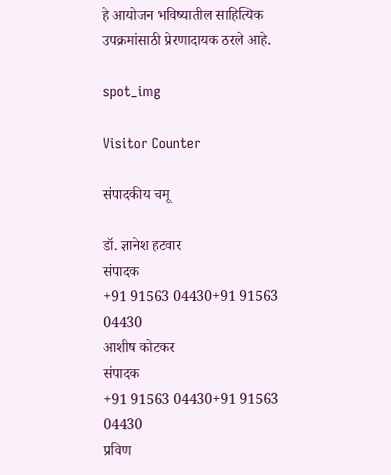हे आयोजन भविष्यातील साहित्यिक उपक्रमांसाठी प्रेरणादायक ठरले आहे.

spot_img

Visitor Counter

संपादकीय चमू

डॉ. ज्ञानेश हटवार
संपादक
+91 91563 04430+91 91563 04430
आशीष कोटकर
संपादक
+91 91563 04430+91 91563 04430
प्रविण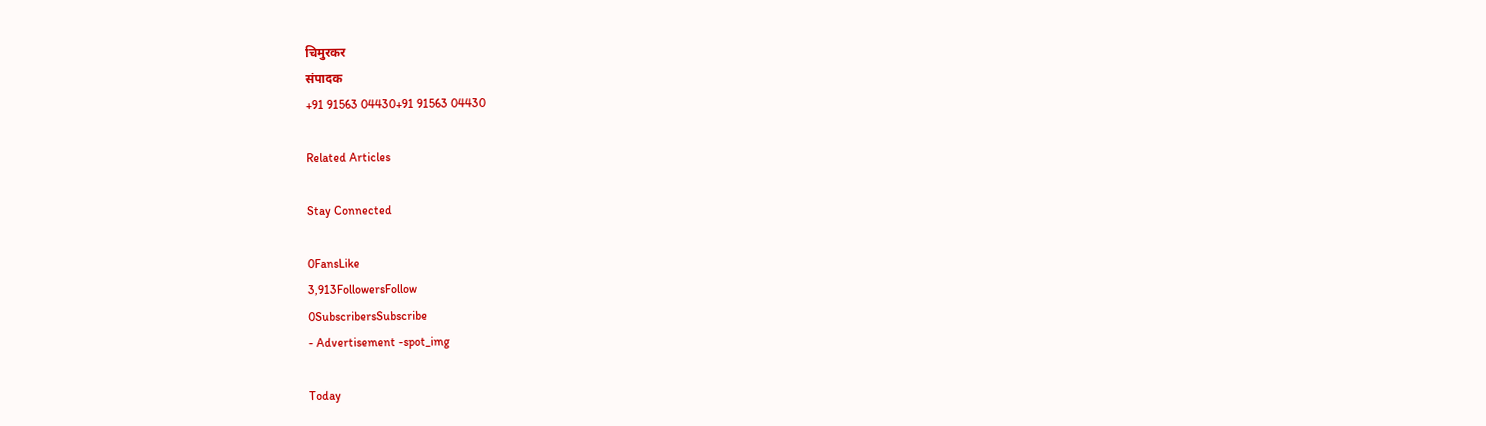चिमुरकर
संपादक
+91 91563 04430+91 91563 04430

Related Articles

Stay Connected

0FansLike
3,913FollowersFollow
0SubscribersSubscribe
- Advertisement -spot_img

Today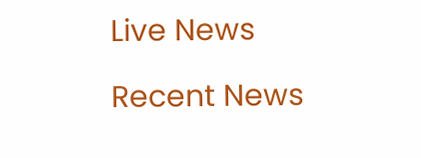Live News

Recent News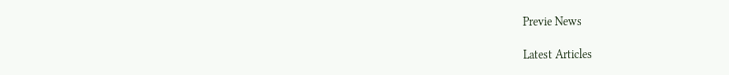Previe News

Latest Articles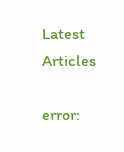Latest Articles

error: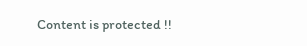Content is protected !!